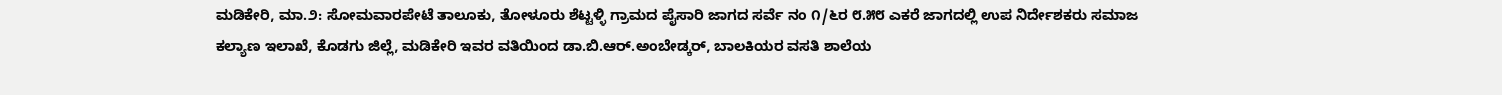ಮಡಿಕೇರಿ, ಮಾ.೨: ಸೋಮವಾರಪೇಟೆ ತಾಲೂಕು, ತೋಳೂರು ಶೆಟ್ಟಳ್ಳಿ ಗ್ರಾಮದ ಪೈಸಾರಿ ಜಾಗದ ಸರ್ವೆ ನಂ ೧/೬ರ ೮.೫೮ ಎಕರೆ ಜಾಗದಲ್ಲಿ ಉಪ ನಿರ್ದೇಶಕರು ಸಮಾಜ ಕಲ್ಯಾಣ ಇಲಾಖೆ, ಕೊಡಗು ಜಿಲ್ಲೆ, ಮಡಿಕೇರಿ ಇವರ ವತಿಯಿಂದ ಡಾ.ಬಿ.ಆರ್.ಅಂಬೇಡ್ಕರ್, ಬಾಲಕಿಯರ ವಸತಿ ಶಾಲೆಯ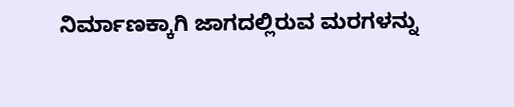ನಿರ್ಮಾಣಕ್ಕಾಗಿ ಜಾಗದಲ್ಲಿರುವ ಮರಗಳನ್ನು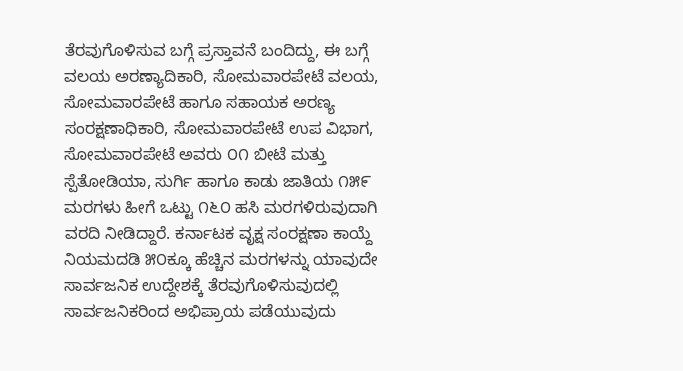ತೆರವುಗೊಳಿಸುವ ಬಗ್ಗೆ ಪ್ರಸ್ತಾವನೆ ಬಂದಿದ್ದು, ಈ ಬಗ್ಗೆ ವಲಯ ಅರಣ್ಯಾದಿಕಾರಿ, ಸೋಮವಾರಪೇಟೆ ವಲಯ, ಸೋಮವಾರಪೇಟೆ ಹಾಗೂ ಸಹಾಯಕ ಅರಣ್ಯ ಸಂರಕ್ಷಣಾಧಿಕಾರಿ, ಸೋಮವಾರಪೇಟೆ ಉಪ ವಿಭಾಗ, ಸೋಮವಾರಪೇಟೆ ಅವರು ೦೧ ಬೀಟೆ ಮತ್ತು ಸ್ಪೆತೋಡಿಯಾ, ಸುರ್ಗಿ ಹಾಗೂ ಕಾಡು ಜಾತಿಯ ೧೫೯ ಮರಗಳು ಹೀಗೆ ಒಟ್ಟು ೧೬೦ ಹಸಿ ಮರಗಳಿರುವುದಾಗಿ ವರದಿ ನೀಡಿದ್ದಾರೆ. ಕರ್ನಾಟಕ ವೃಕ್ಷ ಸಂರಕ್ಷಣಾ ಕಾಯ್ದೆ ನಿಯಮದಡಿ ೫೦ಕ್ಕೂ ಹೆಚ್ಚಿನ ಮರಗಳನ್ನು ಯಾವುದೇ ಸಾರ್ವಜನಿಕ ಉದ್ದೇಶಕ್ಕೆ ತೆರವುಗೊಳಿಸುವುದಲ್ಲಿ ಸಾರ್ವಜನಿಕರಿಂದ ಅಭಿಪ್ರಾಯ ಪಡೆಯುವುದು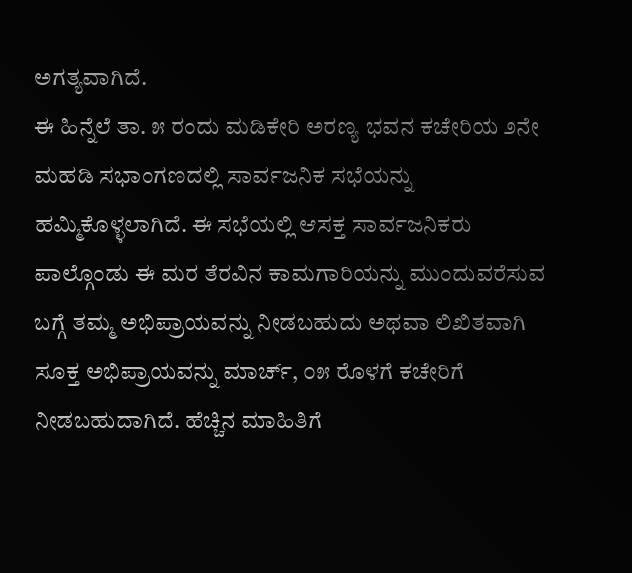ಅಗತ್ಯವಾಗಿದೆ.
ಈ ಹಿನ್ನೆಲೆ ತಾ. ೫ ರಂದು ಮಡಿಕೇರಿ ಅರಣ್ಯ ಭವನ ಕಚೇರಿಯ ೨ನೇ ಮಹಡಿ ಸಭಾಂಗಣದಲ್ಲಿ ಸಾರ್ವಜನಿಕ ಸಭೆಯನ್ನು ಹಮ್ಮಿಕೊಳ್ಳಲಾಗಿದೆ. ಈ ಸಭೆಯಲ್ಲಿ ಆಸಕ್ತ ಸಾರ್ವಜನಿಕರು ಪಾಲ್ಗೊಂಡು ಈ ಮರ ತೆರವಿನ ಕಾಮಗಾರಿಯನ್ನು ಮುಂದುವರೆಸುವ ಬಗ್ಗೆ ತಮ್ಮ ಅಭಿಪ್ರಾಯವನ್ನು ನೀಡಬಹುದು ಅಥವಾ ಲಿಖಿತವಾಗಿ ಸೂಕ್ತ ಅಭಿಪ್ರಾಯವನ್ನು ಮಾರ್ಚ್, ೦೫ ರೊಳಗೆ ಕಚೇರಿಗೆ ನೀಡಬಹುದಾಗಿದೆ. ಹೆಚ್ಚಿನ ಮಾಹಿತಿಗೆ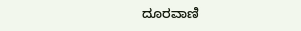ದೂರವಾಣಿ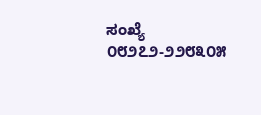ಸಂಖ್ಯೆ ೦೮೨೭೨-೨೨೮೩೦೫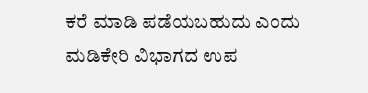ಕರೆ ಮಾಡಿ ಪಡೆಯಬಹುದು ಎಂದು ಮಡಿಕೇರಿ ವಿಭಾಗದ ಉಪ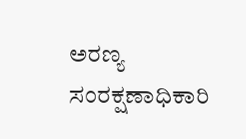ಅರಣ್ಯ ಸಂರಕ್ಷಣಾಧಿಕಾರಿ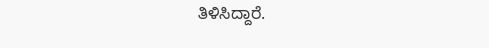ತಿಳಿಸಿದ್ದಾರೆ.